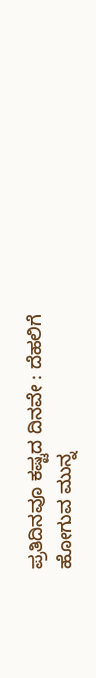ಪ್ರತಿದಿನವೂ ಕಷ್ಟದ ದಿನವೇ : ದೆಹಲಿಗೆ ಹೋಗುವ ಮುನ್ನ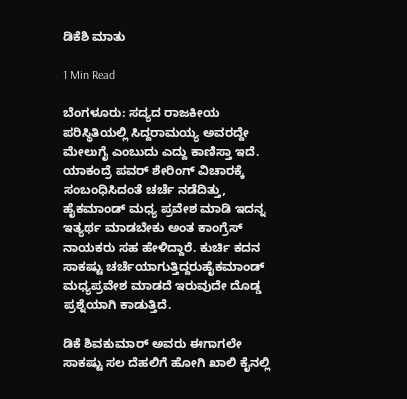ಡಿಕೆಶಿ ಮಾತು

1 Min Read

ಬೆಂಗಳೂರು: ಸದ್ಯದ ರಾಜಕೀಯ ಪರಿಸ್ಥಿತಿಯಲ್ಲಿ ಸಿದ್ದರಾಮಯ್ಯ ಅವರದ್ದೇ ಮೇಲುಗೈ ಎಂಬುದು ಎದ್ದು ಕಾಣಿಸ್ತಾ ಇದೆ. ಯಾಕಂದ್ರೆ ಪವರ್ ಶೇರಿಂಗ್ ವಿಚಾರಕ್ಕೆ ಸಂಬಂಧಿಸಿದಂತೆ ಚರ್ಚೆ ನಡೆದಿತ್ತು, ಹೈಕಮಾಂಡ್ ಮಧ್ಯ ಪ್ರವೇಶ ಮಾಡಿ ಇದನ್ನ ಇತ್ಯರ್ಥ ಮಾಡಬೇಕು ಅಂತ ಕಾಂಗ್ರೆಸ್ ನಾಯಕರು ಸಹ ಹೇಳಿದ್ದಾರೆ. ಕುರ್ಚಿ ಕದನ ಸಾಕಷ್ಟು ಚರ್ಚೆಯಾಗುತ್ತಿದ್ದರುಹೈಕಮಾಂಡ್ ಮಧ್ಯಪ್ರವೇಶ ಮಾಡದೆ ಇರುವುದೇ ದೊಡ್ಡ ಪ್ರಶ್ನೆಯಾಗಿ ಕಾಡುತ್ತಿದೆ.

ಡಿಕೆ ಶಿವಕುಮಾರ್ ಅವರು ಈಗಾಗಲೇ ಸಾಕಷ್ಟು ಸಲ ದೆಹಲಿಗೆ ಹೋಗಿ ಖಾಲಿ ಕೈನಲ್ಲಿ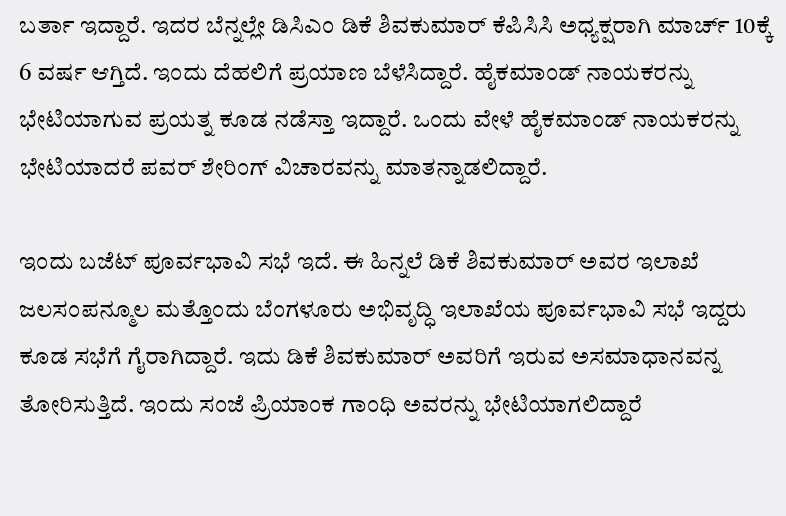ಬರ್ತಾ ಇದ್ದಾರೆ. ಇದರ ಬೆನ್ನಲ್ಲೇ ಡಿಸಿಎಂ ಡಿಕೆ ಶಿವಕುಮಾರ್ ಕೆಪಿಸಿಸಿ ಅಧ್ಯಕ್ಷರಾಗಿ ಮಾರ್ಚ್ 10ಕ್ಕೆ 6 ವರ್ಷ ಆಗ್ತಿದೆ. ಇಂದು ದೆಹಲಿಗೆ ಪ್ರಯಾಣ ಬೆಳೆಸಿದ್ದಾರೆ. ಹೈಕಮಾಂಡ್ ನಾಯಕರನ್ನು ಭೇಟಿಯಾಗುವ ಪ್ರಯತ್ನ ಕೂಡ ನಡೆಸ್ತಾ ಇದ್ದಾರೆ. ಒಂದು ವೇಳೆ ಹೈಕಮಾಂಡ್ ನಾಯಕರನ್ನು ಭೇಟಿಯಾದರೆ ಪವರ್ ಶೇರಿಂಗ್ ವಿಚಾರವನ್ನು ಮಾತನ್ನಾಡಲಿದ್ದಾರೆ.

ಇಂದು ಬಜೆಟ್ ಪೂರ್ವಭಾವಿ ಸಭೆ ಇದೆ. ಈ ಹಿನ್ನಲೆ ಡಿಕೆ ಶಿವಕುಮಾರ್ ಅವರ ಇಲಾಖೆ ಜಲಸಂಪನ್ಮೂಲ ಮತ್ತೊಂದು ಬೆಂಗಳೂರು ಅಭಿವೃದ್ಧಿ ಇಲಾಖೆಯ ಪೂರ್ವಭಾವಿ ಸಭೆ ಇದ್ದರು ಕೂಡ ಸಭೆಗೆ ಗೈರಾಗಿದ್ದಾರೆ. ಇದು ಡಿಕೆ ಶಿವಕುಮಾರ್ ಅವರಿಗೆ ಇರುವ ಅಸಮಾಧಾನವನ್ನ ತೋರಿಸುತ್ತಿದೆ. ಇಂದು ಸಂಜೆ ಪ್ರಿಯಾಂಕ ಗಾಂಧಿ ಅವರನ್ನು ಭೇಟಿಯಾಗಲಿದ್ದಾರೆ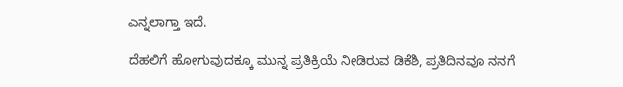ಎನ್ನಲಾಗ್ತಾ ಇದೆ.

ದೆಹಲಿಗೆ ಹೋಗುವುದಕ್ಕೂ ಮುನ್ನ ಪ್ರತಿಕ್ರಿಯೆ ನೀಡಿರುವ ಡಿಕೆಶಿ, ಪ್ರತಿದಿನವೂ ನನಗೆ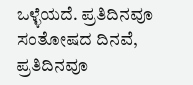ಒಳ್ಳೆಯದೆ. ಪ್ರತಿದಿನವೂ ಸಂತೋಷದ ದಿನವೆ, ಪ್ರತಿದಿನವೂ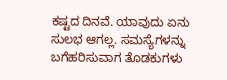ಕಷ್ಟದ ದಿನವೆ. ಯಾವುದು ಏನು ಸುಲಭ ಆಗಲ್ಲ. ಸಮಸ್ಯೆಗಳನ್ನು ಬಗೆಹರಿಸುವಾಗ ತೊಡಕುಗಳು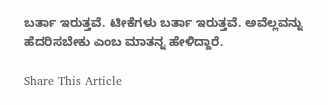ಬರ್ತಾ ಇರುತ್ತವೆ. ಟೀಕೆಗಳು ಬರ್ತಾ ಇರುತ್ತವೆ. ಅವೆಲ್ಲವನ್ನು ಹೆದರಿಸಬೇಕು ಎಂಬ ಮಾತನ್ನ ಹೇಳಿದ್ದಾರೆ.

Share This Article